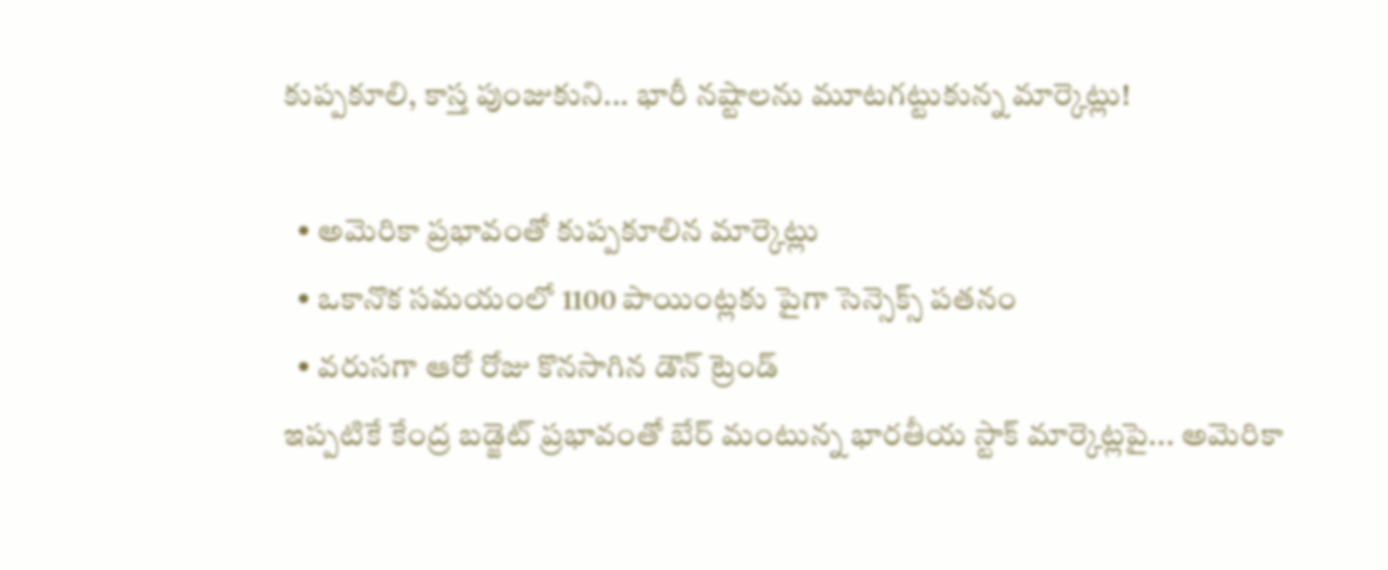కుప్పకూలి, కాస్త పుంజుకుని... భారీ నష్టాలను మూటగట్టుకున్న మార్కెట్లు!

  • అమెరికా ప్రభావంతో కుప్పకూలిన మార్కెట్లు
  • ఒకానొక సమయంలో 1100 పాయింట్లకు పైగా సెన్సెక్స్ పతనం
  • వరుసగా ఆరో రోజు కొనసాగిన డౌన్ ట్రెండ్
ఇప్పటికే కేంద్ర బడ్జెట్ ప్రభావంతో బేర్ మంటున్న భారతీయ స్టాక్ మార్కెట్లపై... అమెరికా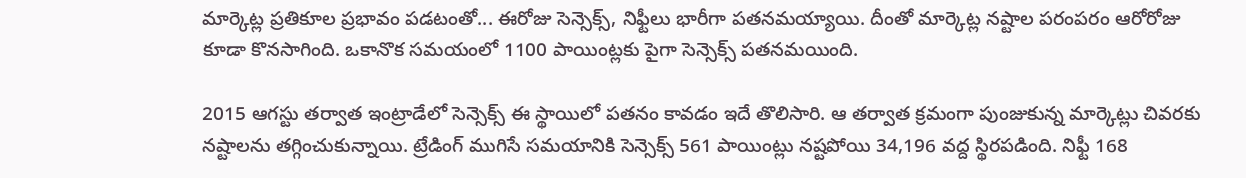మార్కెట్ల ప్రతికూల ప్రభావం పడటంతో... ఈరోజు సెన్సెక్స్, నిఫ్టీలు భారీగా పతనమయ్యాయి. దీంతో మార్కెట్ల నష్టాల పరంపరం ఆరోరోజు కూడా కొనసాగింది. ఒకానొక సమయంలో 1100 పాయింట్లకు పైగా సెన్సెక్స్ పతనమయింది.

2015 ఆగస్టు తర్వాత ఇంట్రాడేలో సెన్సెక్స్ ఈ స్థాయిలో పతనం కావడం ఇదే తొలిసారి. ఆ తర్వాత క్రమంగా పుంజుకున్న మార్కెట్లు చివరకు నష్టాలను తగ్గించుకున్నాయి. ట్రేడింగ్ ముగిసే సమయానికి సెన్సెక్స్ 561 పాయింట్లు నష్టపోయి 34,196 వద్ద స్థిరపడింది. నిఫ్టీ 168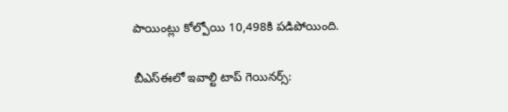పాయింట్లు కోల్పోయి 10,498కి పడిపోయింది.

బీఎస్ఈలో ఇవాల్టి టాప్ గెయినర్స్: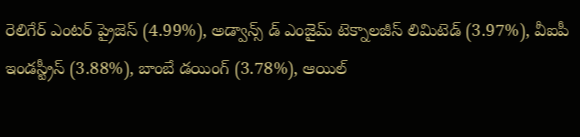రెలిగేర్ ఎంటర్ ప్రైజెస్ (4.99%), అడ్వాన్స్ డ్ ఎంజైమ్ టెక్నాలజీస్ లిమిటెడ్ (3.97%), వీఐపీ ఇండస్ట్రీస్ (3.88%), బాంబే డయింగ్ (3.78%), ఆయిల్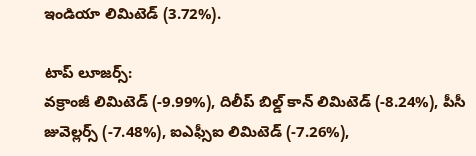ఇండియా లిమిటెడ్ (3.72%).

టాప్ లూజర్స్:
వక్రాంజీ లిమిటెడ్ (-9.99%), దిలీప్ బిల్డ్ కాన్ లిమిటెడ్ (-8.24%), పీసీ జువెల్లర్స్ (-7.48%), ఐఎఫ్సీఐ లిమిటెడ్ (-7.26%),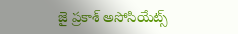జై ప్రకాశ్ అసోసియేట్స్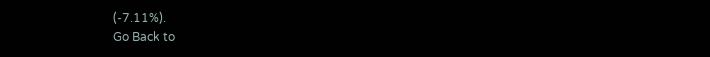(-7.11%).
Go Back to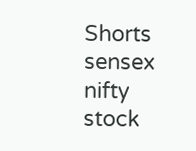Shorts
sensex
nifty
stock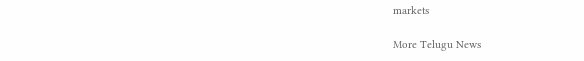markets

More Telugu News